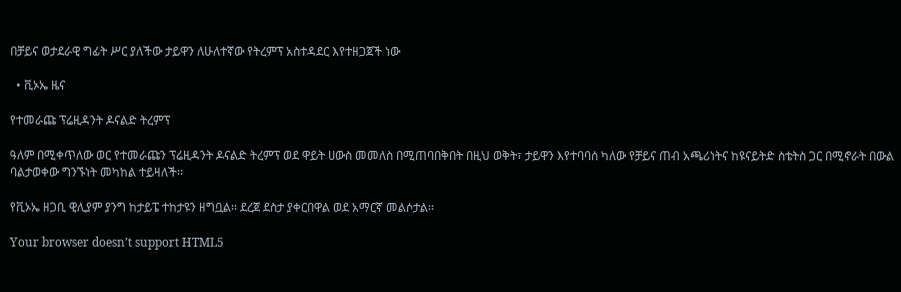በቻይና ወታደራዊ ግፊት ሥር ያለችው ታይዋን ለሁለተኛው የትረምፕ አስተዳደር እየተዘጋጀች ነው

  • ቪኦኤ ዜና

የተመራጩ ፕሬዚዳንት ዶናልድ ትረምፕ

ዓለም በሚቀጥለው ወር የተመራጩን ፕሬዚዳንት ዶናልድ ትረምፕ ወደ ዋይት ሀውስ መመለስ በሚጠባበቅበት በዚህ ወቅት፣ ታይዋን እየተባባሰ ካለው የቻይና ጠብ አጫሪነትና ከዩናይትድ ስቴትስ ጋር በሚኖራት በውል ባልታወቀው ግንኙነት መካከል ተይዛለች፡፡

የቪኦኤ ዘጋቢ ዊሊያም ያንግ ከታይፔ ተከታዩን ዘግቧል፡፡ ደረጀ ደስታ ያቀርበዋል ወደ አማርኛ መልሶታል፡፡

Your browser doesn’t support HTML5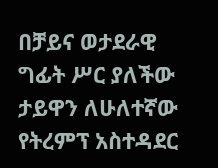በቻይና ወታደራዊ ግፊት ሥር ያለችው ታይዋን ለሁለተኛው የትረምፕ አስተዳደር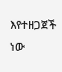እየተዘጋጀች ነው